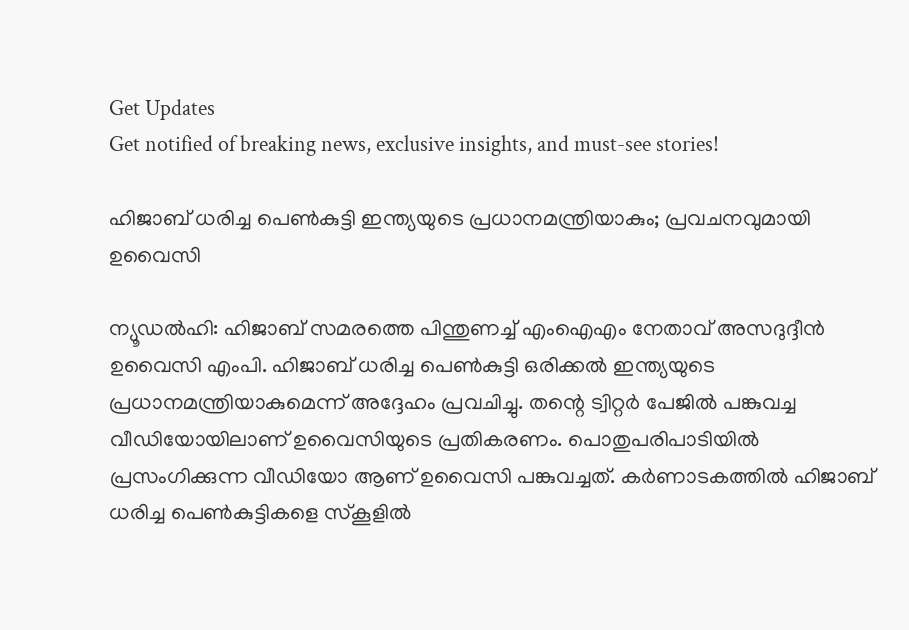Get Updates
Get notified of breaking news, exclusive insights, and must-see stories!

ഹിജാബ് ധരിച്ച പെണ്‍കുട്ടി ഇന്ത്യയുടെ പ്രധാനമന്ത്രിയാകും; പ്രവചനവുമായി ഉവൈസി

ന്യൂഡല്‍ഹി: ഹിജാബ് സമരത്തെ പിന്തുണച്ച് എംഐഎം നേതാവ് അസദുദ്ദീന്‍ ഉവൈസി എംപി. ഹിജാബ് ധരിച്ച പെണ്‍കുട്ടി ഒരിക്കല്‍ ഇന്ത്യയുടെ പ്രധാനമന്ത്രിയാകുമെന്ന് അദ്ദേഹം പ്രവചിച്ചു. തന്റെ ട്വിറ്റര്‍ പേജില്‍ പങ്കുവച്ച വീഡിയോയിലാണ് ഉവൈസിയുടെ പ്രതികരണം. പൊതുപരിപാടിയില്‍ പ്രസംഗിക്കുന്ന വീഡിയോ ആണ് ഉവൈസി പങ്കുവച്ചത്. കര്‍ണാടകത്തില്‍ ഹിജാബ് ധരിച്ച പെണ്‍കുട്ടികളെ സ്‌കൂളില്‍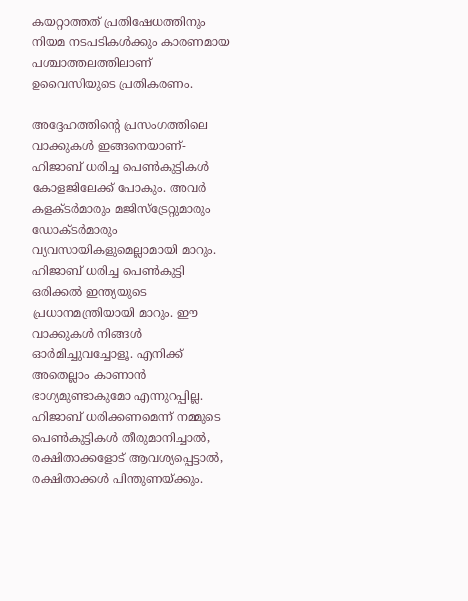കയറ്റാത്തത് പ്രതിഷേധത്തിനും നിയമ നടപടികള്‍ക്കും കാരണമായ പശ്ചാത്തലത്തിലാണ് ഉവൈസിയുടെ പ്രതികരണം.

അദ്ദേഹത്തിന്റെ പ്രസംഗത്തിലെ വാക്കുകള്‍ ഇങ്ങനെയാണ്- ഹിജാബ് ധരിച്ച പെണ്‍കുട്ടികള്‍ കോളജിലേക്ക് പോകും. അവര്‍ കളക്ടര്‍മാരും മജിസ്‌ട്രേറ്റുമാരും ഡോക്ടര്‍മാരും വ്യവസായികളുമെല്ലാമായി മാറും. ഹിജാബ് ധരിച്ച പെണ്‍കുട്ടി ഒരിക്കല്‍ ഇന്ത്യയുടെ പ്രധാനമന്ത്രിയായി മാറും. ഈ വാക്കുകള്‍ നിങ്ങള്‍ ഓര്‍മിച്ചുവച്ചോളൂ. എനിക്ക് അതെല്ലാം കാണാന്‍ ഭാഗ്യമുണ്ടാകുമോ എന്നുറപ്പില്ല. ഹിജാബ് ധരിക്കണമെന്ന് നമ്മുടെ പെണ്‍കുട്ടികള്‍ തീരുമാനിച്ചാല്‍, രക്ഷിതാക്കളോട് ആവശ്യപ്പെട്ടാല്‍, രക്ഷിതാക്കള്‍ പിന്തുണയ്ക്കും.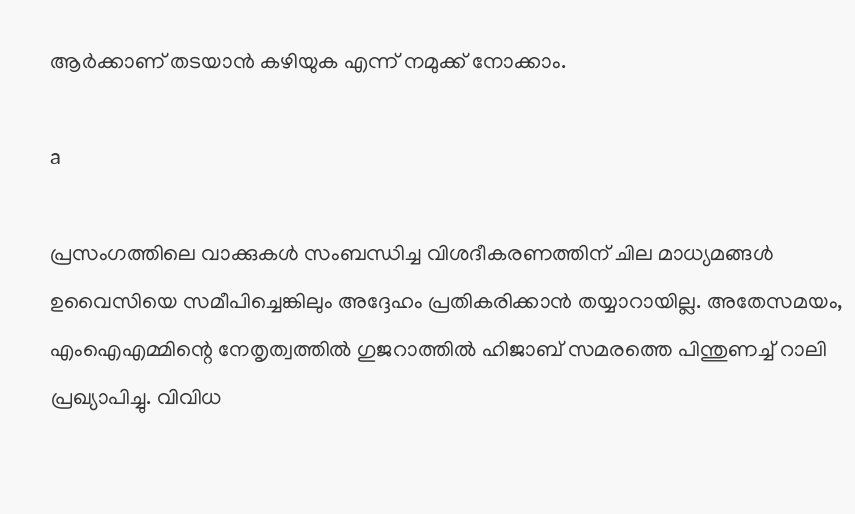ആര്‍ക്കാണ് തടയാന്‍ കഴിയുക എന്ന് നമുക്ക് നോക്കാം.

a

പ്രസംഗത്തിലെ വാക്കുകള്‍ സംബന്ധിച്ച വിശദീകരണത്തിന് ചില മാധ്യമങ്ങള്‍ ഉവൈസിയെ സമീപിച്ചെങ്കിലും അദ്ദേഹം പ്രതികരിക്കാന്‍ തയ്യാറായില്ല. അതേസമയം, എംഐഎമ്മിന്റെ നേതൃത്വത്തില്‍ ഗുജറാത്തില്‍ ഹിജാബ് സമരത്തെ പിന്തുണച്ച് റാലി പ്രഖ്യാപിച്ചു. വിവിധ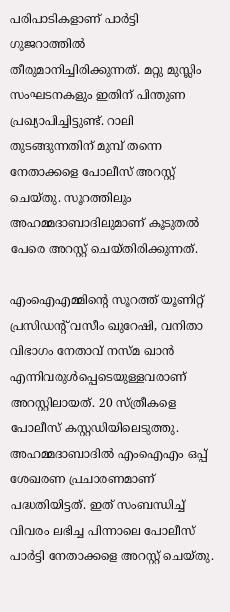പരിപാടികളാണ് പാര്‍ട്ടി ഗുജറാത്തില്‍ തീരുമാനിച്ചിരിക്കുന്നത്. മറ്റു മുസ്ലിം സംഘടനകളും ഇതിന് പിന്തുണ പ്രഖ്യാപിച്ചിട്ടുണ്ട്. റാലി തുടങ്ങുന്നതിന് മുമ്പ് തന്നെ നേതാക്കളെ പോലീസ് അറസ്റ്റ് ചെയ്തു. സൂറത്തിലും അഹമ്മദാബാദിലുമാണ് കൂടുതല്‍ പേരെ അറസ്റ്റ് ചെയ്തിരിക്കുന്നത്.

എംഐഎമ്മിന്റെ സൂറത്ത് യൂണിറ്റ് പ്രസിഡന്റ് വസീം ഖുറേഷി, വനിതാ വിഭാഗം നേതാവ് നസ്മ ഖാന്‍ എന്നിവരുള്‍പ്പെടെയുള്ളവരാണ് അറസ്റ്റിലായത്. 20 സ്ത്രീകളെ പോലീസ് കസ്റ്റഡിയിലെടുത്തു. അഹമ്മദാബാദില്‍ എംഐഎം ഒപ്പ് ശേഖരണ പ്രചാരണമാണ് പദ്ധതിയിട്ടത്. ഇത് സംബന്ധിച്ച് വിവരം ലഭിച്ച പിന്നാലെ പോലീസ് പാര്‍ട്ടി നേതാക്കളെ അറസ്റ്റ് ചെയ്തു.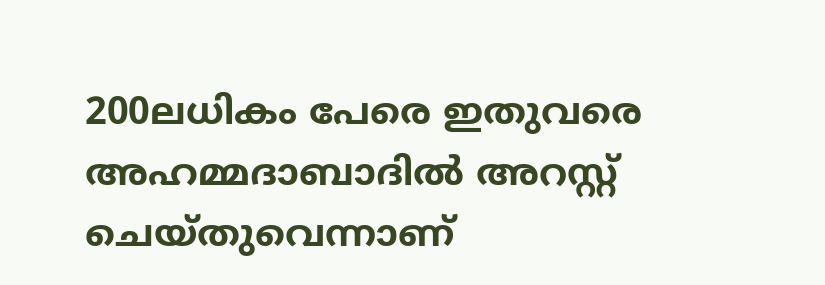200ലധികം പേരെ ഇതുവരെ അഹമ്മദാബാദില്‍ അറസ്റ്റ് ചെയ്തുവെന്നാണ്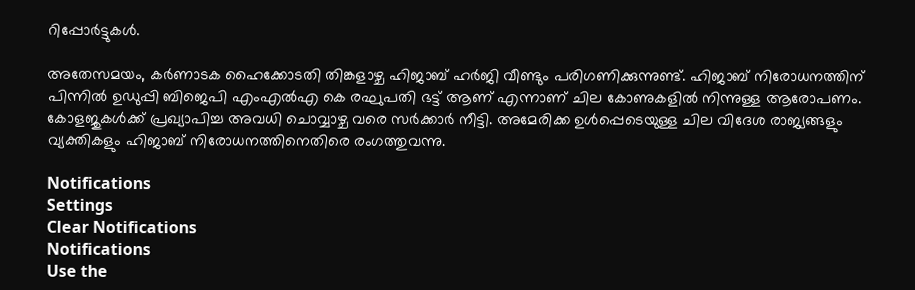റിപ്പോര്‍ട്ടുകള്‍.

അതേസമയം, കര്‍ണാടക ഹൈക്കോടതി തിങ്കളാഴ്ച ഹിജാബ് ഹര്‍ജി വീണ്ടും പരിഗണിക്കുന്നുണ്ട്. ഹിജാബ് നിരോധനത്തിന് പിന്നില്‍ ഉഡുപ്പി ബിജെപി എംഎല്‍എ കെ രഘുപതി ഭട്ട് ആണ് എന്നാണ് ചില കോണുകളില്‍ നിന്നുള്ള ആരോപണം. കോളജുകള്‍ക്ക് പ്രഖ്യാപിച്ച അവധി ചൊവ്വാഴ്ച വരെ സര്‍ക്കാര്‍ നീട്ടി. അമേരിക്ക ഉള്‍പ്പെടെയുള്ള ചില വിദേശ രാജ്യങ്ങളും വ്യക്തികളും ഹിജാബ് നിരോധനത്തിനെതിരെ രംഗത്തുവന്നു.

Notifications
Settings
Clear Notifications
Notifications
Use the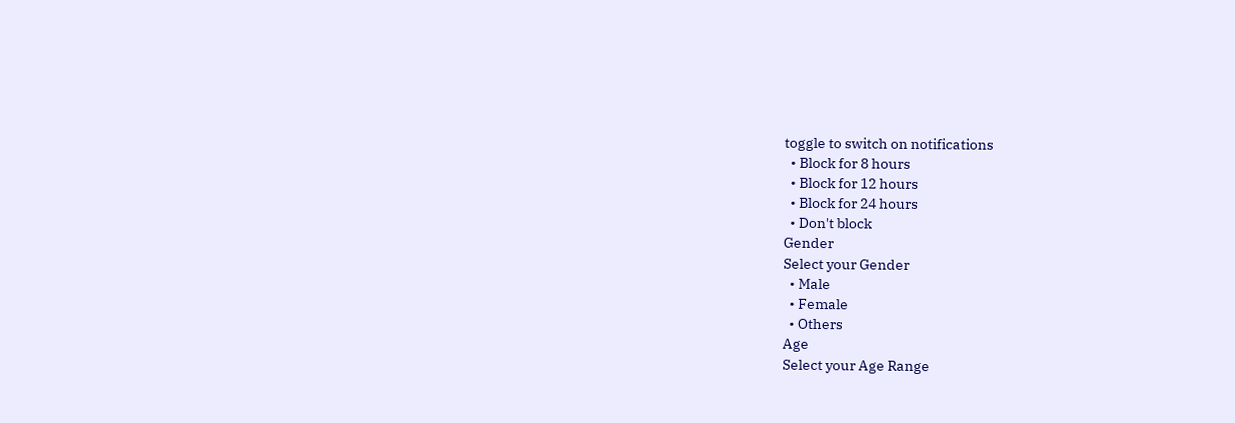toggle to switch on notifications
  • Block for 8 hours
  • Block for 12 hours
  • Block for 24 hours
  • Don't block
Gender
Select your Gender
  • Male
  • Female
  • Others
Age
Select your Age Range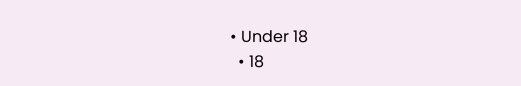• Under 18
  • 18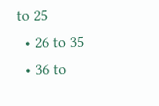to 25
  • 26 to 35
  • 36 to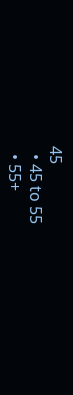45
  • 45 to 55
  • 55+